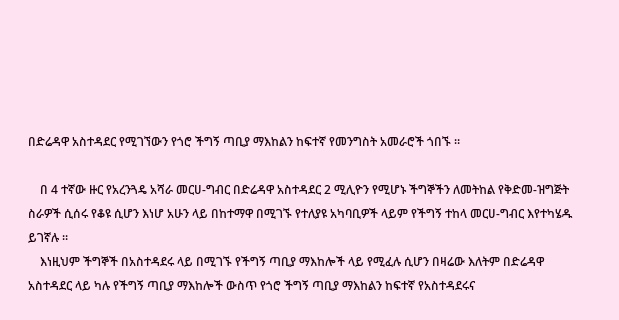በድሬዳዋ አስተዳደር የሚገኘውን የጎሮ ችግኝ ጣቢያ ማእከልን ከፍተኛ የመንግስት አመራሮች ጎበኙ ።

    በ 4 ተኛው ዙር የአረንጓዴ አሻራ መርሀ-ግብር በድሬዳዋ አስተዳደር 2 ሚሊዮን የሚሆኑ ችግኞችን ለመትከል የቅድመ-ዝግጅት ስራዎች ሲሰሩ የቆዩ ሲሆን እነሆ አሁን ላይ በከተማዋ በሚገኙ የተለያዩ አካባቢዎች ላይም የችግኝ ተከላ መርሀ-ግብር እየተካሄዱ ይገኛሉ ።
    እነዚህም ችግኞች በአስተዳደሩ ላይ በሚገኙ የችግኝ ጣቢያ ማእከሎች ላይ የሚፈሉ ሲሆን በዛሬው እለትም በድሬዳዋ አስተዳደር ላይ ካሉ የችግኝ ጣቢያ ማእከሎች ውስጥ የጎሮ ችግኝ ጣቢያ ማእከልን ከፍተኛ የአስተዳደሩና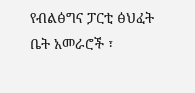የብልፅግና ፓርቲ ፅህፈት ቤት አመራሮች ፣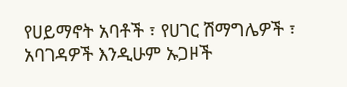የሀይማኖት አባቶች ፣ የሀገር ሽማግሌዎች ፣ አባገዳዎች እንዲሁም ኡጋዞች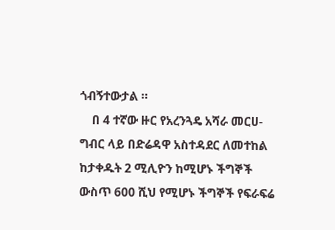ጎብኝተውታል ።
    በ 4 ተኛው ዙር የአረንጓዴ አሻራ መርሀ-ግብር ላይ በድሬዳዋ አስተዳደር ለመተከል ከታቀዱት 2 ሚሊዮን ከሚሆኑ ችግኞች ውስጥ 600 ሺህ የሚሆኑ ችግኞች የፍራፍሬ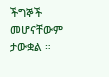ችግኞች መሆናቸውም ታውቋል ።